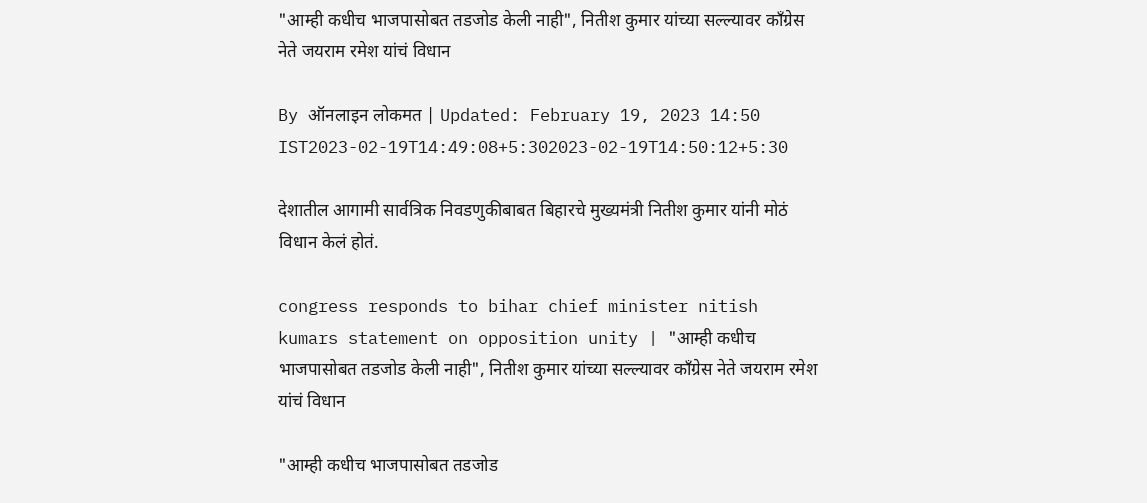"आम्ही कधीच भाजपासोबत तडजोड केली नाही", नितीश कुमार यांच्या सल्ल्यावर काँग्रेस नेते जयराम रमेश यांचं विधान

By ऑनलाइन लोकमत | Updated: February 19, 2023 14:50 IST2023-02-19T14:49:08+5:302023-02-19T14:50:12+5:30

देशातील आगामी सार्वत्रिक निवडणुकीबाबत बिहारचे मुख्यमंत्री नितीश कुमार यांनी मोठं विधान केलं होतं.

congress responds to bihar chief minister nitish kumars statement on opposition unity | "आम्ही कधीच भाजपासोबत तडजोड केली नाही", नितीश कुमार यांच्या सल्ल्यावर काँग्रेस नेते जयराम रमेश यांचं विधान

"आम्ही कधीच भाजपासोबत तडजोड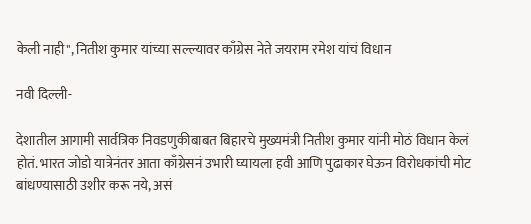केली नाही", नितीश कुमार यांच्या सल्ल्यावर काँग्रेस नेते जयराम रमेश यांचं विधान

नवी दिल्ली-

देशातील आगामी सार्वत्रिक निवडणुकीबाबत बिहारचे मुख्यमंत्री नितीश कुमार यांनी मोठं विधान केलं होतं. भारत जोडो यात्रेनंतर आता काँग्रेसनं उभारी घ्यायला हवी आणि पुढाकार घेऊन विरोधकांची मोट बांधण्यासाठी उशीर करू नये, असं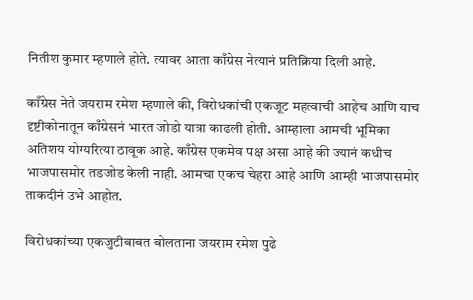नितीश कुमार म्हणाले होते. त्यावर आता काँग्रेस नेत्यानं प्रतिक्रिया दिली आहे.

काँग्रेस नेते जयराम रमेश म्हणाले की, विरोधकांची एकजूट महत्वाची आहेच आणि याच दृष्टीकोनातून काँग्रेसनं भारत जोडो यात्रा काढली होती. आम्हाला आमची भूमिका अतिशय योग्यरित्या ठावूक आहे. काँग्रेस एकमेव पक्ष असा आहे की ज्यानं कधीच भाजपासमोर तडजोड केली नाही. आमचा एकच चेहरा आहे आणि आम्ही भाजपासमोर ताकदीनं उभे आहोत.

विरोधकांच्या एकजुटीबाबत बोलताना जयराम रमेश पुढे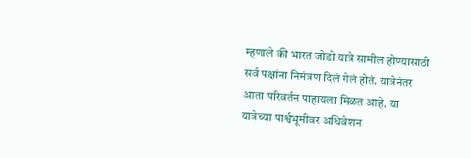म्हणाले की भारत जोडो यात्रे सामील होण्यासाठी सर्व पक्षांना निमंत्रण दिलं गेलं होतं. यात्रेनंतर आता परिवर्तन पाहायला मिळत आहे. या यात्रेच्या पार्श्वभूमीवर अधिवेशन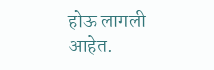होऊ लागली आहेत.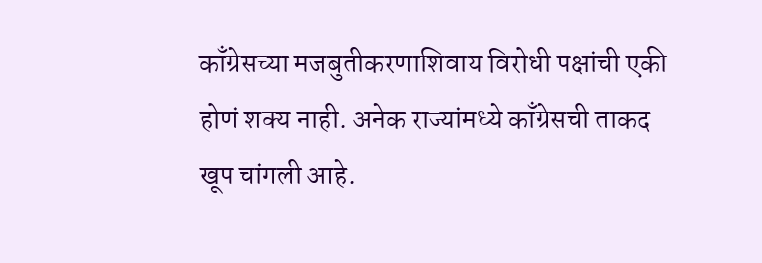काँग्रेसच्या मजबुतीकरणाशिवाय विरोधी पक्षांची एकी होणं शक्य नाही. अनेक राज्यांमध्ये काँग्रेसची ताकद खूप चांगली आहे.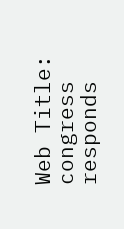Web Title: congress responds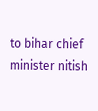to bihar chief minister nitish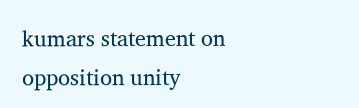kumars statement on opposition unity